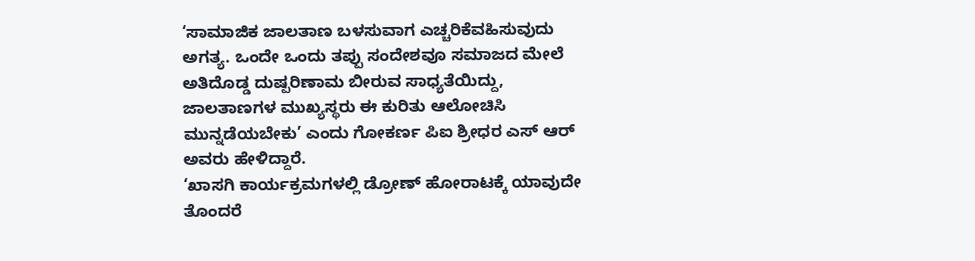‘ಸಾಮಾಜಿಕ ಜಾಲತಾಣ ಬಳಸುವಾಗ ಎಚ್ಚರಿಕೆವಹಿಸುವುದು ಅಗತ್ಯ. ಒಂದೇ ಒಂದು ತಪ್ಪು ಸಂದೇಶವೂ ಸಮಾಜದ ಮೇಲೆ ಅತಿದೊಡ್ಡ ದುಷ್ಪರಿಣಾಮ ಬೀರುವ ಸಾಧ್ಯತೆಯಿದ್ದು, ಜಾಲತಾಣಗಳ ಮುಖ್ಯಸ್ಥರು ಈ ಕುರಿತು ಆಲೋಚಿಸಿ ಮುನ್ನಡೆಯಬೇಕು’ ಎಂದು ಗೋಕರ್ಣ ಪಿಐ ಶ್ರೀಧರ ಎಸ್ ಆರ್ ಅವರು ಹೇಳಿದ್ದಾರೆ.
‘ಖಾಸಗಿ ಕಾರ್ಯಕ್ರಮಗಳಲ್ಲಿ ಡ್ರೋಣ್ ಹೋರಾಟಕ್ಕೆ ಯಾವುದೇ ತೊಂದರೆ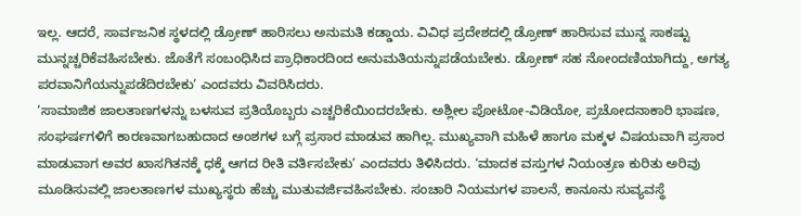ಇಲ್ಲ. ಆದರೆ, ಸಾರ್ವಜನಿಕ ಸ್ಥಳದಲ್ಲಿ ಡ್ರೋಣ್ ಹಾರಿಸಲು ಅನುಮತಿ ಕಡ್ಡಾಯ. ವಿವಿಧ ಪ್ರದೇಶದಲ್ಲಿ ಡ್ರೋಣ್ ಹಾರಿಸುವ ಮುನ್ನ ಸಾಕಷ್ಟು ಮುನ್ನಚ್ಚರಿಕೆವಹಿಸಬೇಕು. ಜೊತೆಗೆ ಸಂಬಂಧಿಸಿದ ಪ್ರಾಧಿಕಾರದಿಂದ ಅನುಮತಿಯನ್ನುಪಡೆಯಬೇಕು. ಡ್ರೋಣ್ ಸಹ ನೋಂದಣಿಯಾಗಿದ್ದು, ಅಗತ್ಯ ಪರವಾನಿಗೆಯನ್ನುಪಡೆದಿರಬೇಕು’ ಎಂದವರು ವಿವರಿಸಿದರು.
‘ಸಾಮಾಜಿಕ ಜಾಲತಾಣಗಳನ್ನು ಬಳಸುವ ಪ್ರತಿಯೊಬ್ಬರು ಎಚ್ಚರಿಕೆಯಿಂದರಬೇಕು. ಅಶ್ಲೀಲ ಪೋಟೋ-ವಿಡಿಯೋ, ಪ್ರಚೋದನಾಕಾರಿ ಭಾಷಣ, ಸಂಘರ್ಷಗಳಿಗೆ ಕಾರಣವಾಗಬಹುದಾದ ಅಂಶಗಳ ಬಗ್ಗೆ ಪ್ರಸಾರ ಮಾಡುವ ಹಾಗಿಲ್ಲ. ಮುಖ್ಯವಾಗಿ ಮಹಿಳೆ ಹಾಗೂ ಮಕ್ಕಳ ವಿಷಯವಾಗಿ ಪ್ರಸಾರ ಮಾಡುವಾಗ ಅವರ ಖಾಸಗಿತನಕ್ಕೆ ಧಕ್ಕೆ ಆಗದ ರೀತಿ ವರ್ತಿಸಬೇಕು’ ಎಂದವರು ತಿಳಿಸಿದರು. ‘ಮಾದಕ ವಸ್ತುಗಳ ನಿಯಂತ್ರಣ ಕುರಿತು ಅರಿವು ಮೂಡಿಸುವಲ್ಲಿ ಜಾಲತಾಣಗಳ ಮುಖ್ಯಸ್ಥರು ಹೆಚ್ಚು ಮುತುವರ್ಜಿವಹಿಸಬೇಕು. ಸಂಚಾರಿ ನಿಯಮಗಳ ಪಾಲನೆ, ಕಾನೂನು ಸುವ್ಯವಸ್ಥೆ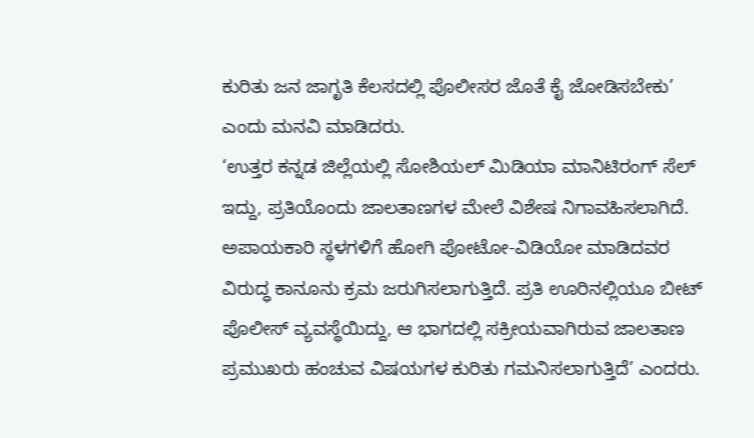ಕುರಿತು ಜನ ಜಾಗೃತಿ ಕೆಲಸದಲ್ಲಿ ಪೊಲೀಸರ ಜೊತೆ ಕೈ ಜೋಡಿಸಬೇಕು’ ಎಂದು ಮನವಿ ಮಾಡಿದರು.
‘ಉತ್ತರ ಕನ್ನಡ ಜಿಲ್ಲೆಯಲ್ಲಿ ಸೋಶಿಯಲ್ ಮಿಡಿಯಾ ಮಾನಿಟಿರಂಗ್ ಸೆಲ್ ಇದ್ದು, ಪ್ರತಿಯೊಂದು ಜಾಲತಾಣಗಳ ಮೇಲೆ ವಿಶೇಷ ನಿಗಾವಹಿಸಲಾಗಿದೆ. ಅಪಾಯಕಾರಿ ಸ್ಥಳಗಳಿಗೆ ಹೋಗಿ ಪೋಟೋ-ವಿಡಿಯೋ ಮಾಡಿದವರ ವಿರುದ್ಧ ಕಾನೂನು ಕ್ರಮ ಜರುಗಿಸಲಾಗುತ್ತಿದೆ. ಪ್ರತಿ ಊರಿನಲ್ಲಿಯೂ ಬೀಟ್ ಪೊಲೀಸ್ ವ್ಯವಸ್ಥೆಯಿದ್ದು, ಆ ಭಾಗದಲ್ಲಿ ಸಕ್ರೀಯವಾಗಿರುವ ಜಾಲತಾಣ ಪ್ರಮುಖರು ಹಂಚುವ ವಿಷಯಗಳ ಕುರಿತು ಗಮನಿಸಲಾಗುತ್ತಿದೆ’ ಎಂದರು.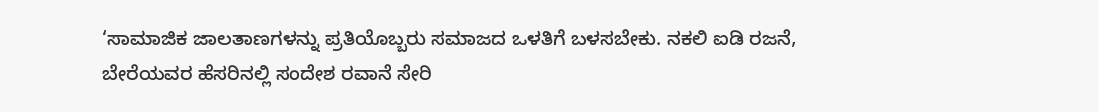‘ಸಾಮಾಜಿಕ ಜಾಲತಾಣಗಳನ್ನು ಪ್ರತಿಯೊಬ್ಬರು ಸಮಾಜದ ಒಳತಿಗೆ ಬಳಸಬೇಕು. ನಕಲಿ ಐಡಿ ರಜನೆ, ಬೇರೆಯವರ ಹೆಸರಿನಲ್ಲಿ ಸಂದೇಶ ರವಾನೆ ಸೇರಿ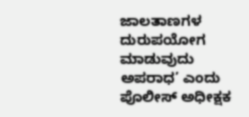ಜಾಲತಾಣಗಳ ದುರುಪಯೋಗ ಮಾಡುವುದು ಅಪರಾಧ’ ಎಂದು ಪೊಲೀಸ್ ಅಧೀಕ್ಷಕ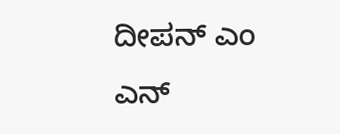ದೀಪನ್ ಎಂ ಎನ್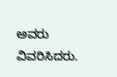ಅವರು ವಿವರಿಸಿದರು.